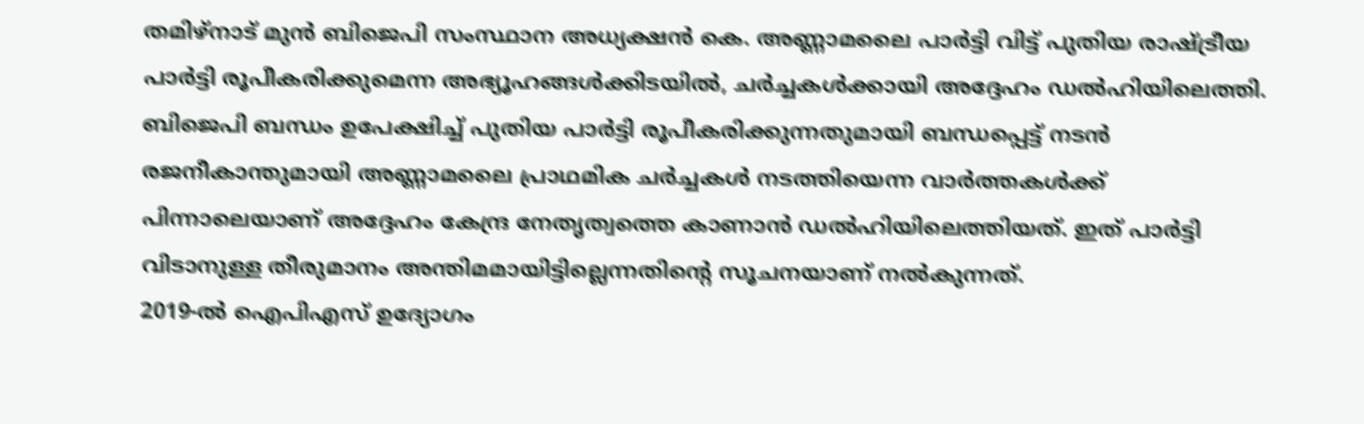തമിഴ്നാട് മുൻ ബിജെപി സംസ്ഥാന അധ്യക്ഷൻ കെ. അണ്ണാമലൈ പാർട്ടി വിട്ട് പുതിയ രാഷ്ട്രീയ പാർട്ടി രൂപീകരിക്കുമെന്ന അഭ്യൂഹങ്ങൾക്കിടയിൽ, ചർച്ചകൾക്കായി അദ്ദേഹം ഡൽഹിയിലെത്തി. ബിജെപി ബന്ധം ഉപേക്ഷിച്ച് പുതിയ പാർട്ടി രൂപീകരിക്കുന്നതുമായി ബന്ധപ്പെട്ട് നടൻ രജനീകാന്തുമായി അണ്ണാമലൈ പ്രാഥമിക ചർച്ചകൾ നടത്തിയെന്ന വാർത്തകൾക്ക് പിന്നാലെയാണ് അദ്ദേഹം കേന്ദ്ര നേതൃത്വത്തെ കാണാൻ ഡൽഹിയിലെത്തിയത്. ഇത് പാർട്ടി വിടാനുള്ള തീരുമാനം അന്തിമമായിട്ടില്ലെന്നതിന്റെ സൂചനയാണ് നൽകുന്നത്.
2019-ൽ ഐപിഎസ് ഉദ്യോഗം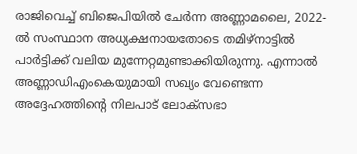രാജിവെച്ച് ബിജെപിയിൽ ചേർന്ന അണ്ണാമലൈ, 2022-ൽ സംസ്ഥാന അധ്യക്ഷനായതോടെ തമിഴ്നാട്ടിൽ പാർട്ടിക്ക് വലിയ മുന്നേറ്റമുണ്ടാക്കിയിരുന്നു. എന്നാൽ അണ്ണാഡിഎംകെയുമായി സഖ്യം വേണ്ടെന്ന അദ്ദേഹത്തിന്റെ നിലപാട് ലോക്സഭാ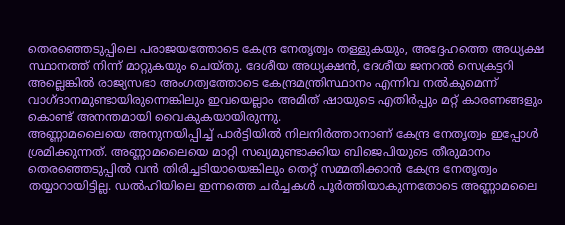തെരഞ്ഞെടുപ്പിലെ പരാജയത്തോടെ കേന്ദ്ര നേതൃത്വം തള്ളുകയും, അദ്ദേഹത്തെ അധ്യക്ഷ സ്ഥാനത്ത് നിന്ന് മാറ്റുകയും ചെയ്തു. ദേശീയ അധ്യക്ഷൻ, ദേശീയ ജനറൽ സെക്രട്ടറി അല്ലെങ്കിൽ രാജ്യസഭാ അംഗത്വത്തോടെ കേന്ദ്രമന്ത്രിസ്ഥാനം എന്നിവ നൽകുമെന്ന് വാഗ്ദാനമുണ്ടായിരുന്നെങ്കിലും ഇവയെല്ലാം അമിത് ഷായുടെ എതിർപ്പും മറ്റ് കാരണങ്ങളും കൊണ്ട് അനന്തമായി വൈകുകയായിരുന്നു.
അണ്ണാമലൈയെ അനുനയിപ്പിച്ച് പാർട്ടിയിൽ നിലനിർത്താനാണ് കേന്ദ്ര നേതൃത്വം ഇപ്പോൾ ശ്രമിക്കുന്നത്. അണ്ണാമലൈയെ മാറ്റി സഖ്യമുണ്ടാക്കിയ ബിജെപിയുടെ തീരുമാനം തെരഞ്ഞെടുപ്പിൽ വൻ തിരിച്ചടിയായെങ്കിലും തെറ്റ് സമ്മതിക്കാൻ കേന്ദ്ര നേതൃത്വം തയ്യാറായിട്ടില്ല. ഡൽഹിയിലെ ഇന്നത്തെ ചർച്ചകൾ പൂർത്തിയാകുന്നതോടെ അണ്ണാമലൈ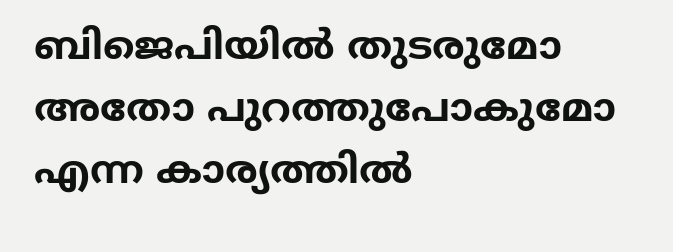ബിജെപിയിൽ തുടരുമോ അതോ പുറത്തുപോകുമോ എന്ന കാര്യത്തിൽ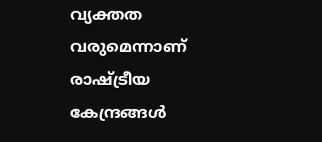വ്യക്തത വരുമെന്നാണ് രാഷ്ട്രീയ കേന്ദ്രങ്ങൾ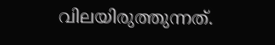വിലയിരുത്തുന്നത്.